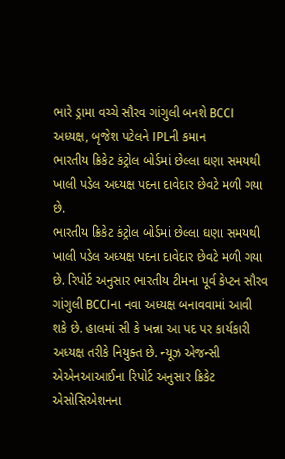ભારે ડ્રામા વચ્ચે સૌરવ ગાંગુલી બનશે BCCI અધ્યક્ષ, બૃજેશ પટેલને IPLની કમાન
ભારતીય ક્રિકેટ કંટ્રોલ બોર્ડમાં છેલ્લા ઘણા સમયથી ખાલી પડેલ અધ્યક્ષ પદના દાવેદાર છેવટે મળી ગયા છે.
ભારતીય ક્રિકેટ કંટ્રોલ બોર્ડમાં છેલ્લા ઘણા સમયથી ખાલી પડેલ અધ્યક્ષ પદના દાવેદાર છેવટે મળી ગયા છે. રિપોર્ટ અનુસાર ભારતીય ટીમના પૂર્વ કેપ્ટન સૌરવ ગાંગુલી BCCIના નવા અધ્યક્ષ બનાવવામાં આવી શકે છે. હાલમાં સી કે ખન્ના આ પદ પર કાર્યકારી અધ્યક્ષ તરીકે નિયુક્ત છે. ન્યૂઝ એજન્સી એએનઆઆઈના રિપોર્ટ અનુસાર ક્રિકેટ એસોસિએશનના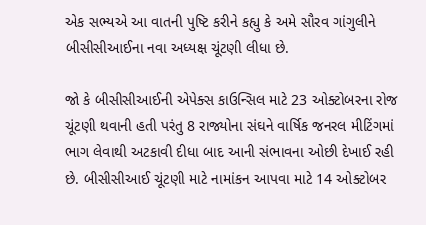એક સભ્યએ આ વાતની પુષ્ટિ કરીને કહ્યુ કે અમે સૌરવ ગાંગુલીને બીસીસીઆઈના નવા અધ્યક્ષ ચૂંટણી લીધા છે.

જો કે બીસીસીઆઈની એપેક્સ કાઉન્સિલ માટે 23 ઓક્ટોબરના રોજ ચૂંટણી થવાની હતી પરંતુ 8 રાજ્યોના સંઘને વાર્ષિક જનરલ મીટિંગમાં ભાગ લેવાથી અટકાવી દીધા બાદ આની સંભાવના ઓછી દેખાઈ રહી છે. બીસીસીઆઈ ચૂંટણી માટે નામાંકન આપવા માટે 14 ઓક્ટોબર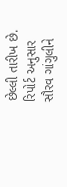છેલ્લી તારીખ છે. રિપોર્ટ અનુસાર સૌરવ ગાંગુલીને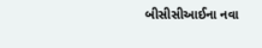બીસીસીઆઈના નવા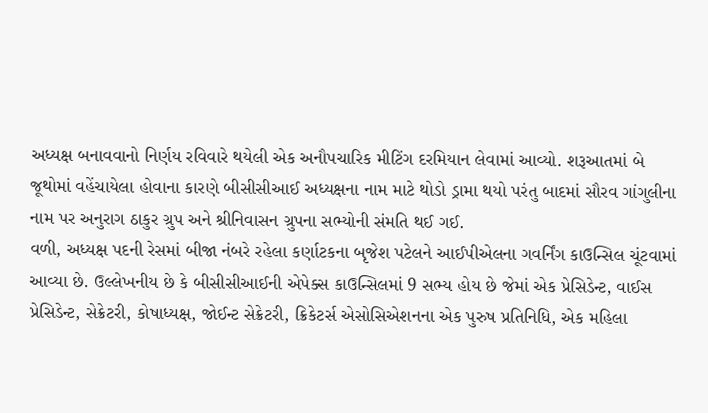અધ્યક્ષ બનાવવાનો નિર્ણય રવિવારે થયેલી એક અનૌપચારિક મીટિંગ દરમિયાન લેવામાં આવ્યો. શરૂઆતમાં બે જૂથોમાં વહેંચાયેલા હોવાના કારણે બીસીસીઆઈ અધ્યક્ષના નામ માટે થોડો ડ્રામા થયો પરંતુ બાદમાં સૌરવ ગાંગુલીના નામ પર અનુરાગ ઠાકુર ગ્રુપ અને શ્રીનિવાસન ગ્રુપના સભ્યોની સંમતિ થઈ ગઈ.
વળી, અધ્યક્ષ પદની રેસમાં બીજા નંબરે રહેલા કર્ણાટકના બૃજેશ પટેલને આઈપીએલના ગવર્નિંગ કાઉન્સિલ ચૂંટવામાં આવ્યા છે. ઉલ્લેખનીય છે કે બીસીસીઆઈની એપેક્સ કાઉન્સિલમાં 9 સભ્ય હોય છે જેમાં એક પ્રેસિડેન્ટ, વાઈસ પ્રેસિડેન્ટ, સેક્રેટરી, કોષાધ્યક્ષ, જોઈન્ટ સેક્રેટરી, ક્રિકેટર્સ એસોસિએશનના એક પુરુષ પ્રતિનિધિ, એક મહિલા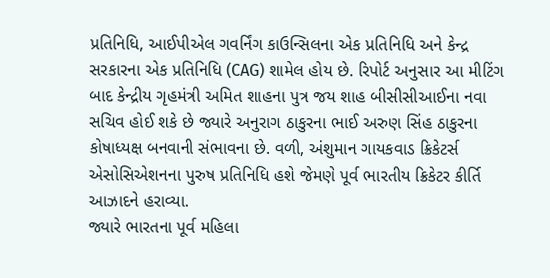પ્રતિનિધિ, આઈપીએલ ગવર્નિંગ કાઉન્સિલના એક પ્રતિનિધિ અને કેન્દ્ર સરકારના એક પ્રતિનિધિ (CAG) શામેલ હોય છે. રિપોર્ટ અનુસાર આ મીટિંગ બાદ કેન્દ્રીય ગૃહમંત્રી અમિત શાહના પુત્ર જય શાહ બીસીસીઆઈના નવા સચિવ હોઈ શકે છે જ્યારે અનુરાગ ઠાકુરના ભાઈ અરુણ સિંહ ઠાકુરના કોષાધ્યક્ષ બનવાની સંભાવના છે. વળી, અંશુમાન ગાયકવાડ ક્રિકેટર્સ એસોસિએશનના પુરુષ પ્રતિનિધિ હશે જેમણે પૂર્વ ભારતીય ક્રિકેટર કીર્તિ આઝાદને હરાવ્યા.
જ્યારે ભારતના પૂર્વ મહિલા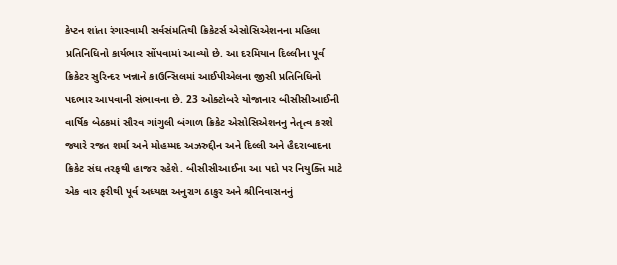કેપ્ટન શાંતા રંગાસ્વામી સર્વસંમતિથી ક્રિકેટર્સ એસોસિએશનના મહિલા પ્રતિનિધિનો કાર્યભાર સોંપવામાં આવ્યો છે. આ દરમિયાન દિલ્લીના પૂર્વ ક્રિકેટર સુરિન્દર ખન્નાને કાઉન્સિલમાં આઈપીએલના જીસી પ્રતિનિધિનો પદભાર આપવાની સંભાવના છે. 23 ઓક્ટોબરે યોજાનાર બીસીસીઆઈની વાર્ષિક બેઠકમાં સૌરવ ગાંગુલી બંગાળ ક્રિકેટ એસોસિએશનનુ નેતૃત્વ કરશે જ્યારે રજત શર્મા અને મોહમ્મદ અઝરુદ્દીન અને દિલ્લી અને હૈદરાબાદના ક્રિકેટ સંઘ તરફથી હાજર રહેશે. બીસીસીઆઈના આ પદો પર નિયુક્તિ માટે એક વાર ફરીથી પૂર્વ અધ્યક્ષ અનુરાગ ઠાકુર અને શ્રીનિવાસનનું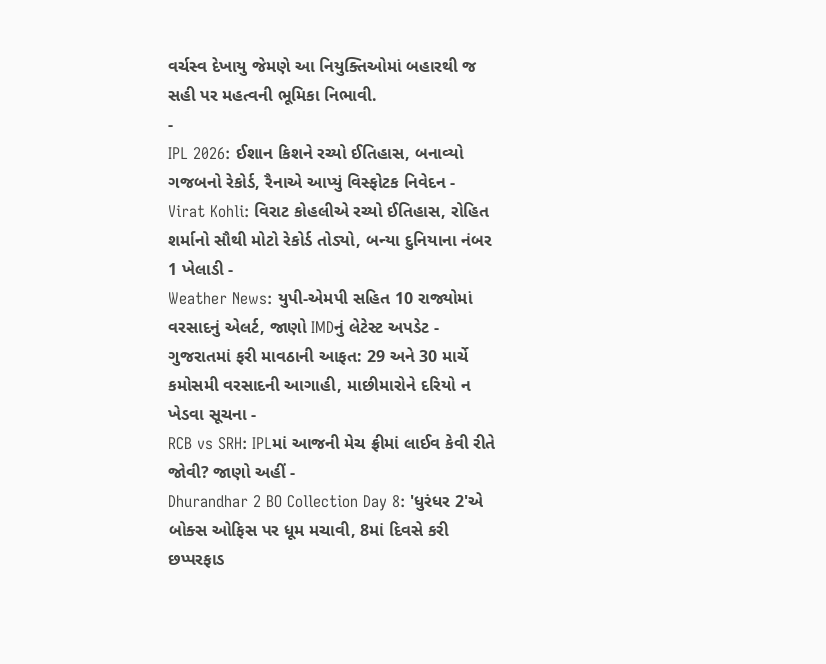વર્ચસ્વ દેખાયુ જેમણે આ નિયુક્તિઓમાં બહારથી જ સહી પર મહત્વની ભૂમિકા નિભાવી.
-
IPL 2026: ઈશાન કિશને રચ્યો ઈતિહાસ, બનાવ્યો ગજબનો રેકોર્ડ, રૈનાએ આપ્યું વિસ્ફોટક નિવેદન -
Virat Kohli: વિરાટ કોહલીએ રચ્યો ઈતિહાસ, રોહિત શર્માનો સૌથી મોટો રેકોર્ડ તોડ્યો, બન્યા દુનિયાના નંબર 1 ખેલાડી -
Weather News: યુપી-એમપી સહિત 10 રાજ્યોમાં વરસાદનું એલર્ટ, જાણો IMDનું લેટેસ્ટ અપડેટ -
ગુજરાતમાં ફરી માવઠાની આફત: 29 અને 30 માર્ચે કમોસમી વરસાદની આગાહી, માછીમારોને દરિયો ન ખેડવા સૂચના -
RCB vs SRH: IPLમાં આજની મેચ ફ્રીમાં લાઈવ કેવી રીતે જોવી? જાણો અહીં -
Dhurandhar 2 BO Collection Day 8: 'ધુરંધર 2'એ બોક્સ ઓફિસ પર ધૂમ મચાવી, 8માં દિવસે કરી છપ્પરફાડ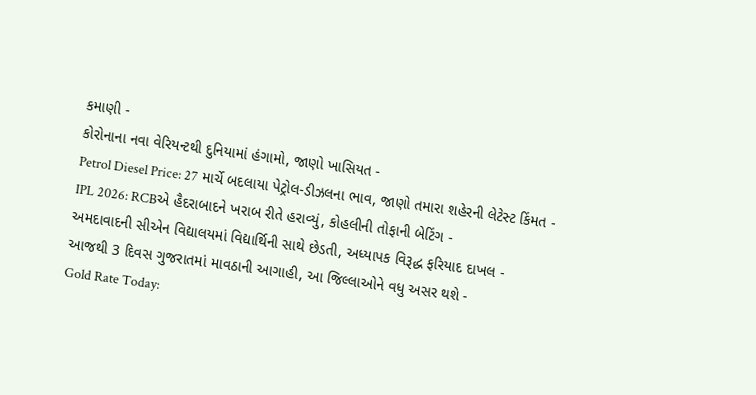કમાણી -
કોરોનાના નવા વેરિયન્ટથી દુનિયામાં હંગામો, જાણો ખાસિયત -
Petrol Diesel Price: 27 માર્ચે બદલાયા પેટ્રોલ-ડીઝલના ભાવ, જાણો તમારા શહેરની લેટેસ્ટ કિંમત -
IPL 2026: RCBએ હૈદરાબાદને ખરાબ રીતે હરાવ્યું, કોહલીની તોફાની બેટિંગ -
અમદાવાદની સીએન વિદ્યાલયમાં વિદ્યાર્થિની સાથે છેડતી, અધ્યાપક વિરૂદ્ધ ફરિયાદ દાખલ -
આજથી 3 દિવસ ગુજરાતમાં માવઠાની આગાહી, આ જિલ્લાઓને વધુ અસર થશે -
Gold Rate Today: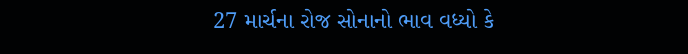27 માર્ચના રોજ સોનાનો ભાવ વધ્યો કે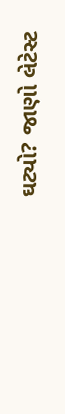ઘટ્યો? જાણો લેટેસ્ટ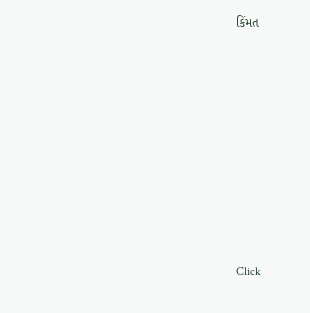કિંમત









Click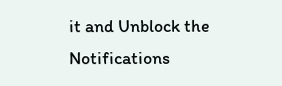it and Unblock the Notifications